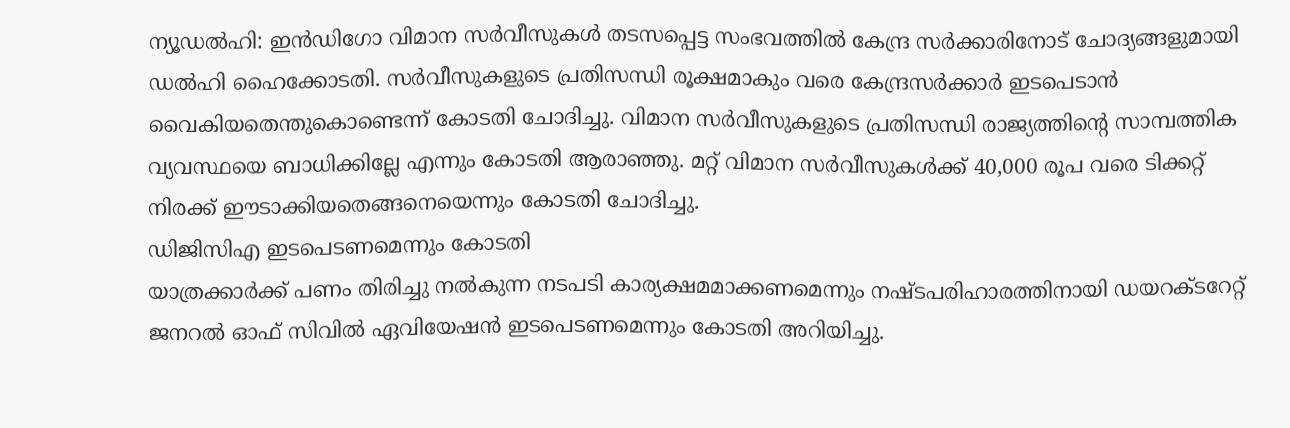ന്യൂഡൽഹി: ഇൻഡിഗോ വിമാന സർവീസുകൾ തടസപ്പെട്ട സംഭവത്തിൽ കേന്ദ്ര സർക്കാരിനോട് ചോദ്യങ്ങളുമായി ഡൽഹി ഹൈക്കോടതി. സർവീസുകളുടെ പ്രതിസന്ധി രൂക്ഷമാകും വരെ കേന്ദ്രസർക്കാർ ഇടപെടാൻ വൈകിയതെന്തുകൊണ്ടെന്ന് കോടതി ചോദിച്ചു. വിമാന സർവീസുകളുടെ പ്രതിസന്ധി രാജ്യത്തിന്റെ സാമ്പത്തിക വ്യവസ്ഥയെ ബാധിക്കില്ലേ എന്നും കോടതി ആരാഞ്ഞു. മറ്റ് വിമാന സർവീസുകൾക്ക് 40,000 രൂപ വരെ ടിക്കറ്റ് നിരക്ക് ഈടാക്കിയതെങ്ങനെയെന്നും കോടതി ചോദിച്ചു.
ഡിജിസിഎ ഇടപെടണമെന്നും കോടതി
യാത്രക്കാർക്ക് പണം തിരിച്ചു നൽകുന്ന നടപടി കാര്യക്ഷമമാക്കണമെന്നും നഷ്ടപരിഹാരത്തിനായി ഡയറക്ടറേറ്റ് ജനറൽ ഓഫ് സിവിൽ ഏവിയേഷൻ ഇടപെടണമെന്നും കോടതി അറിയിച്ചു.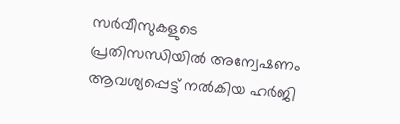സർവീസുകളുടെ പ്രതിസന്ധിയിൽ അന്വേഷണം ആവശ്യപ്പെട്ട് നൽകിയ ഹർജി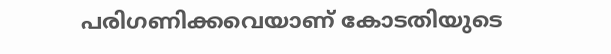പരിഗണിക്കവെയാണ് കോടതിയുടെ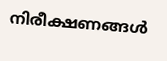നിരീക്ഷണങ്ങൾ